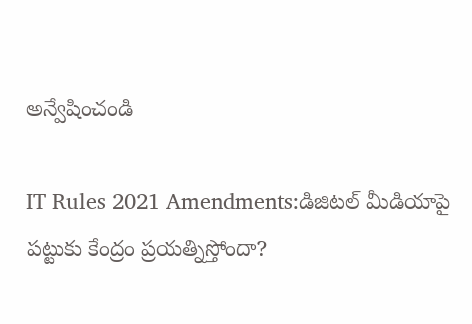అన్వేషించండి

IT Rules 2021 Amendments:డిజిటల్ మీడియాపై పట్టుకు కేంద్రం ప్రయత్నిస్తోందా?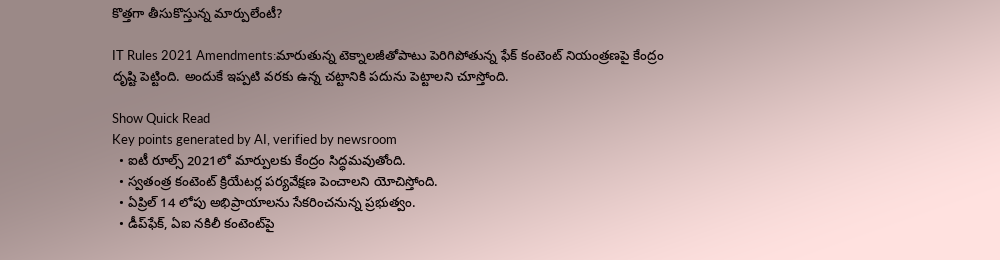కొత్తగా తీసుకొస్తున్న మార్పులేంటీ?

IT Rules 2021 Amendments:మారుతున్న టెక్నాలజీతోపాటు పెరిగిపోతున్న ఫేక్ కంటెంట్‌ నియంత్రణపై కేంద్రం దృష్టి పెట్టింది. అందుకే ఇప్పటి వరకు ఉన్న చట్టానికి పదును పెట్టాలని చూస్తోంది.

Show Quick Read
Key points generated by AI, verified by newsroom
  • ఐటీ రూల్స్ 2021లో మార్పులకు కేంద్రం సిద్ధమవుతోంది.
  • స్వతంత్ర కంటెంట్ క్రియేటర్ల పర్యవేక్షణ పెంచాలని యోచిస్తోంది.
  • ఏప్రిల్ 14 లోపు అభిప్రాయాలను సేకరించనున్న ప్రభుత్వం.
  • డీప్‌ఫేక్, ఏఐ నకిలీ కంటెంట్‌పై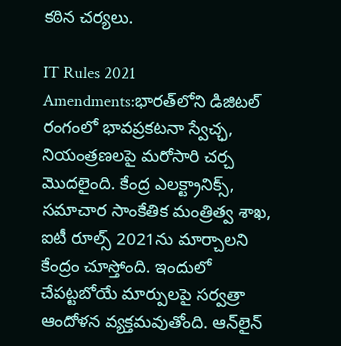కఠిన చర్యలు.

IT Rules 2021 Amendments:భారత్‌లోని డిజిటల్ రంగంలో భావప్రకటనా స్వేచ్ఛ, నియంత్రణలపై మరోసారి చర్చ మొదలైంది. కేంద్ర ఎలక్ట్రానిక్స్, సమాచార సాంకేతిక మంత్రిత్వ శాఖ, ఐటీ రూల్స్‌ 2021ను మార్చాలని కేంద్రం చూస్తోంది. ఇందులో చేపట్టబోయే మార్పులపై సర్వత్రా ఆందోళన వ్యక్తమవుతోంది. ఆన్‌లైన్‌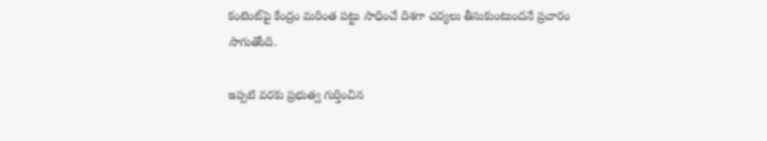కంటెంట్‌పై కేంద్రం మరింత పట్టు సాధించే దిశగా చర్యలు తీసుకుంటుందనే ప్రచారం సాగుతోంది.

ఇప్పటి వరకు ప్రభుత్వ గుర్తించిన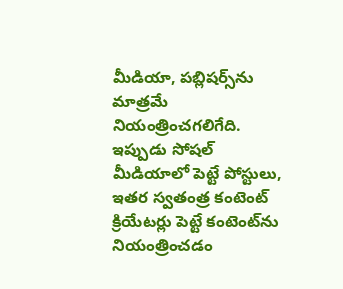మీడియా, పబ్లిషర్స్‌ను మాత్రమే నియంత్రించగలిగేది. ఇప్పుడు సోషల్ మీడియాలో పెట్టే పోస్టులు, ఇతర స్వతంత్ర కంటెంట్ క్రియేటర్లు పెట్టే కంటెంట్‌ను నియంత్రించడం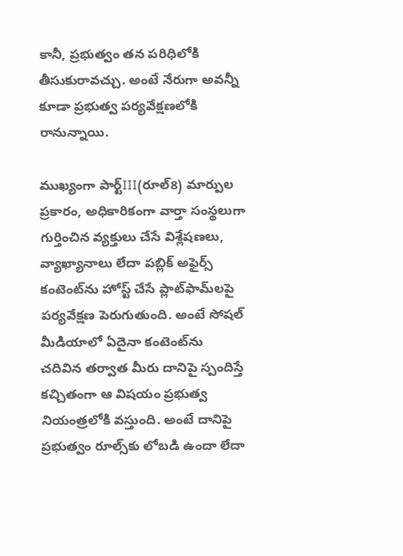కానీ, ప్రభుత్వం తన పరిధిలోకి తీసుకురావచ్చు. అంటే నేరుగా అవన్నీ కూడా ప్రభుత్వ పర్యవేక్షణలోకి రానున్నాయి.

ముఖ్యంగా పార్ట్‌III(రూల్‌8) మార్పుల ప్రకారం, అధికారికంగా వార్తా సంస్థలుగా గుర్తించిన వ్యక్తులు చేసే విశ్లేషణలు, వ్యాఖ్యానాలు లేదా పబ్లిక్‌ అఫైర్స్ కంటెంట్‌ను హోస్ట్‌ చేసే ప్లాట్‌ఫామ్‌లపై పర్యవేక్షణ పెరుగుతుంది. అంటే సోషల్ మీడియాలో ఏదైనా కంటెంట్‌ను చదివిన తర్వాత మీరు దానిపై స్పందిస్తే కచ్చితంగా ఆ విషయం ప్రభుత్వ నియంత్రలోకి వస్తుంది. అంటే దానిపై ప్రభుత్వం రూల్స్‌కు లోబడి ఉందా లేదా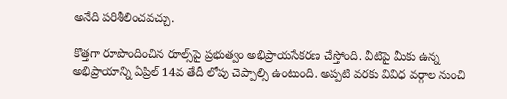అనేది పరిశీలించవచ్చు.

కొత్తగా రూపొందించిన రూల్స్‌పై ప్రభుత్వం అభిప్రాయసేకరణ చేస్తోంది. వీటిపై మీకు ఉన్న అభిప్రాయాన్ని ఏప్రిల్ 14వ తేదీ లోపు చెప్పాల్సి ఉంటుంది. అప్పటి వరకు వివిధ వర్గాల నుంచి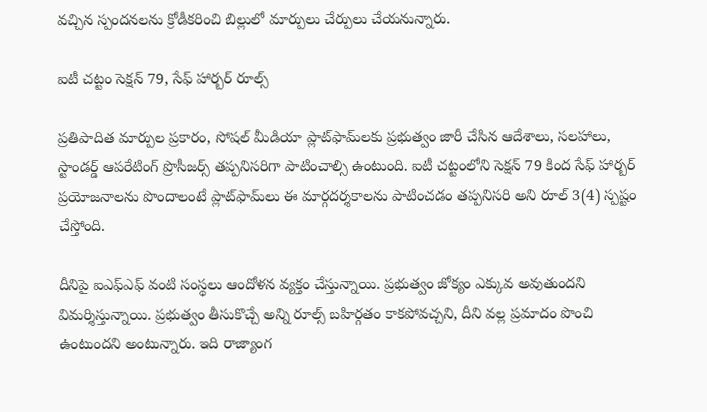వచ్చిన స్పందనలను క్రోడీకరించి బిల్లులో మార్పులు చేర్పులు చేయనున్నారు.

ఐటీ చట్టం సెక్షన్ 79, సేఫ్‌ హార్బర్‌ రూల్స్‌

ప్రతిపాదిత మార్పుల ప్రకారం, సోషల్ మీడియా ప్లాట్‌ఫామ్‌లకు ప్రభుత్వం జారీ చేసిన ఆదేశాలు, సలహాలు, స్టాండర్డ్‌ ఆపరేటింగ్‌ ప్రొసీజర్స్‌ తప్పనిసరిగా పాటించాల్సి ఉంటుంది. ఐటీ చట్టంలోని సెక్షన్ 79 కింద సేఫ్‌ హార్బర్‌ ప్రయోజనాలను పొందాలంటే ప్లాట్‌ఫామ్‌లు ఈ మార్గదర్శకాలను పాటించడం తప్పనిసరి అని రూల్‌ 3(4) స్పష్టం చేస్తోంది.

దీనిపై ఐఎఫ్‌ఎఫ్‌ వంటి సంస్థలు ఆందోళన వ్యక్తం చేస్తున్నాయి. ప్రభుత్వం జోక్యం ఎక్కువ అవుతుందని విమర్శిస్తున్నాయి. ప్రభుత్వం తీసుకొచ్చే అన్ని రూల్స్‌ బహిర్గతం కాకపోవచ్చని, దీని వల్ల ప్రమాదం పొంచి ఉంటుందని అంటున్నారు. ఇది రాజ్యాంగ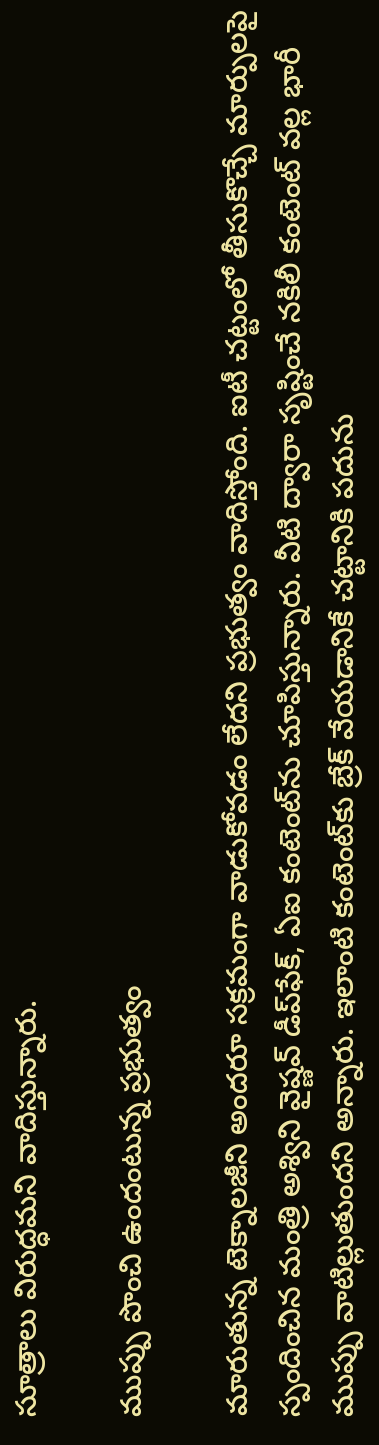సూత్రాలు విరుద్ధమని వాదిస్తున్నారు.

ముప్పు పొంచి ఉందంటున్న ప్రభుత్వం

మారుతున్న టెక్నాలజీని అందరూ సక్రమంగా వాడుకోవడం లేదని ప్రభుత్వం వాదిస్తోంది. ఐటీ చట్టంలో తీసుకొచ్చే మార్పులపై స్పందించిన మంత్రి అశ్విని వైష్ణవ్‌ డీప్‌ఫేక్, ఏఐ కంటెంట్‌ను చూపిస్తున్నారు. వీటి ద్వారా సృష్టించే నకిలీ కంటెంట్‌ వల్ల భారీ ముప్పు వాటిల్లుతుందని అన్నారు. ఇలాంటి కంటెంట్‌కు బ్రేక్ వేయడానికే చట్టానికి పదును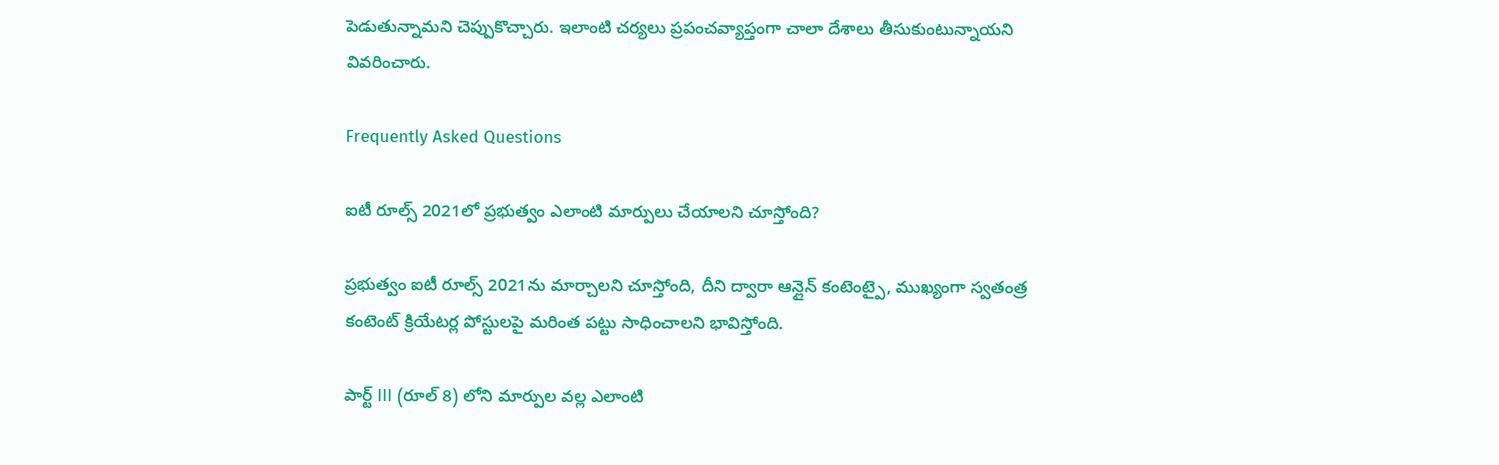పెడుతున్నామని చెప్పుకొచ్చారు. ఇలాంటి చర్యలు ప్రపంచవ్యాప్తంగా చాలా దేశాలు తీసుకుంటున్నాయని వివరించారు.

Frequently Asked Questions

ఐటీ రూల్స్ 2021లో ప్రభుత్వం ఎలాంటి మార్పులు చేయాలని చూస్తోంది?

ప్రభుత్వం ఐటీ రూల్స్ 2021ను మార్చాలని చూస్తోంది, దీని ద్వారా ఆన్లైన్ కంటెంట్పై, ముఖ్యంగా స్వతంత్ర కంటెంట్ క్రియేటర్ల పోస్టులపై మరింత పట్టు సాధించాలని భావిస్తోంది.

పార్ట్ III (రూల్ 8) లోని మార్పుల వల్ల ఎలాంటి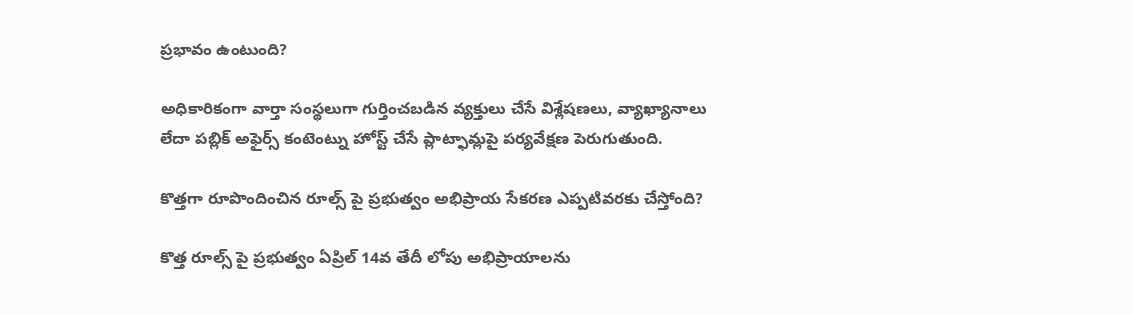ప్రభావం ఉంటుంది?

అధికారికంగా వార్తా సంస్థలుగా గుర్తించబడిన వ్యక్తులు చేసే విశ్లేషణలు, వ్యాఖ్యానాలు లేదా పబ్లిక్ అఫైర్స్ కంటెంట్ను హోస్ట్ చేసే ప్లాట్ఫామ్లపై పర్యవేక్షణ పెరుగుతుంది.

కొత్తగా రూపొందించిన రూల్స్ పై ప్రభుత్వం అభిప్రాయ సేకరణ ఎప్పటివరకు చేస్తోంది?

కొత్త రూల్స్ పై ప్రభుత్వం ఏప్రిల్ 14వ తేదీ లోపు అభిప్రాయాలను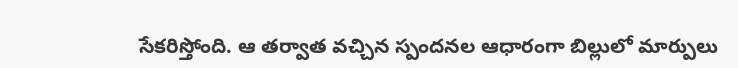సేకరిస్తోంది. ఆ తర్వాత వచ్చిన స్పందనల ఆధారంగా బిల్లులో మార్పులు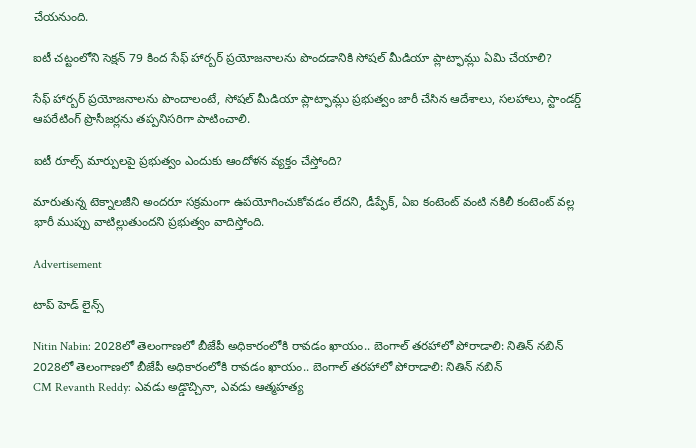చేయనుంది.

ఐటీ చట్టంలోని సెక్షన్ 79 కింద సేఫ్ హార్బర్ ప్రయోజనాలను పొందడానికి సోషల్ మీడియా ప్లాట్ఫామ్లు ఏమి చేయాలి?

సేఫ్ హార్బర్ ప్రయోజనాలను పొందాలంటే, సోషల్ మీడియా ప్లాట్ఫామ్లు ప్రభుత్వం జారీ చేసిన ఆదేశాలు, సలహాలు, స్టాండర్డ్ ఆపరేటింగ్ ప్రొసీజర్లను తప్పనిసరిగా పాటించాలి.

ఐటీ రూల్స్ మార్పులపై ప్రభుత్వం ఎందుకు ఆందోళన వ్యక్తం చేస్తోంది?

మారుతున్న టెక్నాలజీని అందరూ సక్రమంగా ఉపయోగించుకోవడం లేదని, డీప్ఫేక్, ఏఐ కంటెంట్ వంటి నకిలీ కంటెంట్ వల్ల భారీ ముప్పు వాటిల్లుతుందని ప్రభుత్వం వాదిస్తోంది.

Advertisement

టాప్ హెడ్ లైన్స్

Nitin Nabin: 2028లో తెలంగాణలో బీజేపీ అధికారంలోకి రావడం ఖాయం.. బెంగాల్ తరహాలో పోరాడాలి: నితిన్ నబిన్
2028లో తెలంగాణలో బీజేపీ అధికారంలోకి రావడం ఖాయం.. బెంగాల్ తరహాలో పోరాడాలి: నితిన్ నబిన్
CM Revanth Reddy: ఎవడు అడ్డొచ్చినా, ఎవడు ఆత్మహత్య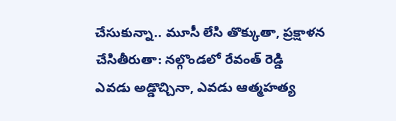చేసుకున్నా.. మూసీ లేసి తొక్కుతా, ప్రక్షాళన చేసితీరుతా: నల్గొండలో రేవంత్ రెడ్డి
ఎవడు అడ్డొచ్చినా, ఎవడు ఆత్మహత్య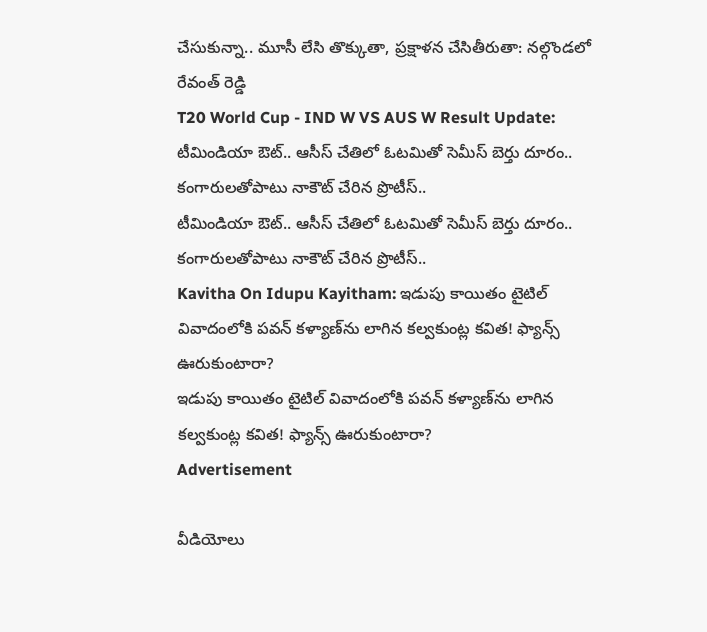చేసుకున్నా.. మూసీ లేసి తొక్కుతా, ప్రక్షాళన చేసితీరుతా: నల్గొండలో రేవంత్ రెడ్డి
T20 World Cup - IND W VS AUS W Result Update:  టీమిండియా ఔట్.. ఆసీస్ చేతిలో ఓట‌మితో సెమీస్ బెర్తు దూరం.. కంగారుల‌తోపాటు నాకౌట్ చేరిన ప్రొటీస్..
టీమిండియా ఔట్.. ఆసీస్ చేతిలో ఓట‌మితో సెమీస్ బెర్తు దూరం.. కంగారుల‌తోపాటు నాకౌట్ చేరిన ప్రొటీస్..
Kavitha On Idupu Kayitham: ఇడుపు కాయితం టైటిల్ వివాదంలోకి పవన్ కళ్యాణ్‌ను లాగిన కల్వకుంట్ల కవిత! ఫ్యాన్స్ ఊరుకుంటారా?
ఇడుపు కాయితం టైటిల్ వివాదంలోకి పవన్ కళ్యాణ్‌ను లాగిన కల్వకుంట్ల కవిత! ఫ్యాన్స్ ఊరుకుంటారా?
Advertisement

వీడియోలు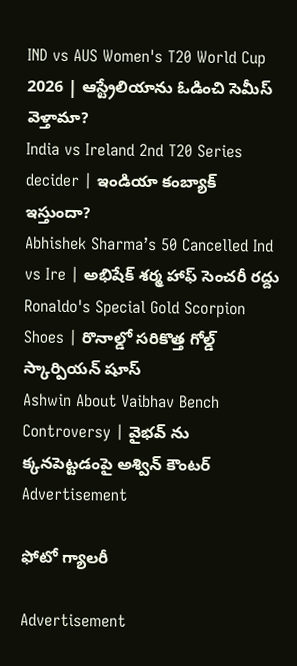IND vs AUS Women's T20 World Cup 2026 | ఆస్ట్రేలియాను ఓడించి సెమీస్ వెళ్తామా?
India vs Ireland 2nd T20 Series decider | ఇండియా కంబ్యాక్ ఇస్తుందా?
Abhishek Sharma’s 50 Cancelled Ind vs Ire | అభిషేక్ శర్మ హాఫ్ సెంచరీ రద్దు
Ronaldo's Special Gold Scorpion Shoes | రొనాల్డో సరికొత్త గోల్డ్ స్కార్పియన్ షూస్
Ashwin About Vaibhav Bench Controversy | వైభవ్ ను క్కనపెట్టడంపై అశ్విన్ కౌంటర్
Advertisement

ఫోటో గ్యాలరీ

Advertisement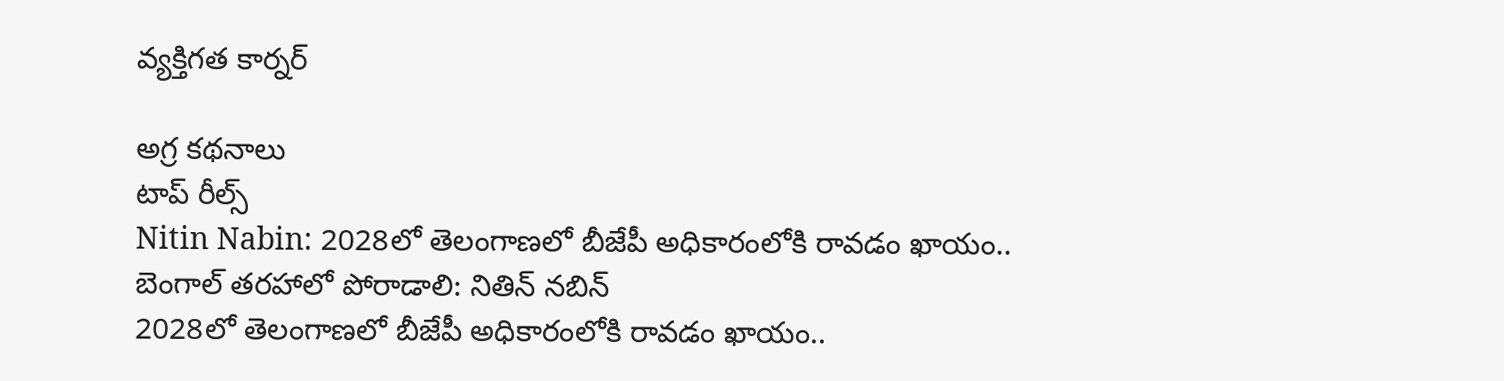వ్యక్తిగత కార్నర్

అగ్ర కథనాలు
టాప్ రీల్స్
Nitin Nabin: 2028లో తెలంగాణలో బీజేపీ అధికారంలోకి రావడం ఖాయం.. బెంగాల్ తరహాలో పోరాడాలి: నితిన్ నబిన్
2028లో తెలంగాణలో బీజేపీ అధికారంలోకి రావడం ఖాయం..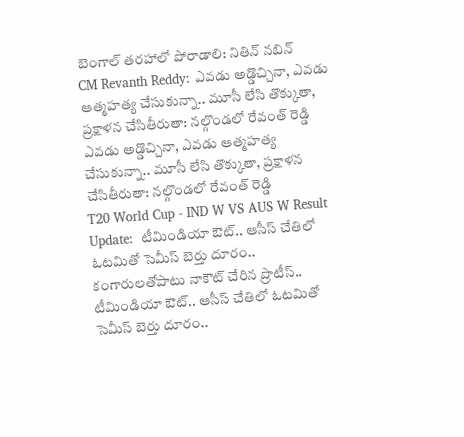బెంగాల్ తరహాలో పోరాడాలి: నితిన్ నబిన్
CM Revanth Reddy: ఎవడు అడ్డొచ్చినా, ఎవడు ఆత్మహత్య చేసుకున్నా.. మూసీ లేసి తొక్కుతా, ప్రక్షాళన చేసితీరుతా: నల్గొండలో రేవంత్ రెడ్డి
ఎవడు అడ్డొచ్చినా, ఎవడు ఆత్మహత్య చేసుకున్నా.. మూసీ లేసి తొక్కుతా, ప్రక్షాళన చేసితీరుతా: నల్గొండలో రేవంత్ రెడ్డి
T20 World Cup - IND W VS AUS W Result Update:  టీమిండియా ఔట్.. ఆసీస్ చేతిలో ఓట‌మితో సెమీస్ బెర్తు దూరం.. కంగారుల‌తోపాటు నాకౌట్ చేరిన ప్రొటీస్..
టీమిండియా ఔట్.. ఆసీస్ చేతిలో ఓట‌మితో సెమీస్ బెర్తు దూరం..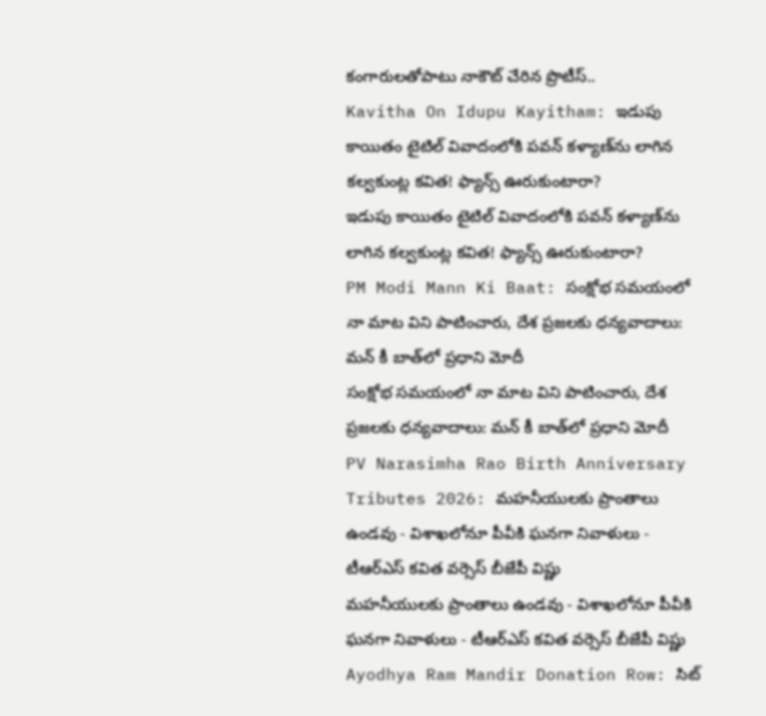కంగారుల‌తోపాటు నాకౌట్ చేరిన ప్రొటీస్..
Kavitha On Idupu Kayitham: ఇడుపు కాయితం టైటిల్ వివాదంలోకి పవన్ కళ్యాణ్‌ను లాగిన కల్వకుంట్ల కవిత! ఫ్యాన్స్ ఊరుకుంటారా?
ఇడుపు కాయితం టైటిల్ వివాదంలోకి పవన్ కళ్యాణ్‌ను లాగిన కల్వకుంట్ల కవిత! ఫ్యాన్స్ ఊరుకుంటారా?
PM Modi Mann Ki Baat: సంక్షోభ సమయంలో నా మాట విని పాటించారు, దేశ ప్రజలకు ధన్యవాదాలు: మన్ కీ బాత్‌లో ప్రధాని మోదీ
సంక్షోభ సమయంలో నా మాట విని పాటించారు, దేశ ప్రజలకు ధన్యవాదాలు: మన్ కీ బాత్‌లో ప్రధాని మోదీ
PV Narasimha Rao Birth Anniversary Tributes 2026: మహనీయులకు ప్రాంతాలు ఉండవు - విశాఖలోనూ పీవీకి ఘనగా నివాళులు - టీఆర్ఎస్ కవిత వర్సెస్ బీజేపీ విష్ణు
మహనీయులకు ప్రాంతాలు ఉండవు - విశాఖలోనూ పీవీకి ఘనగా నివాళులు - టీఆర్ఎస్ కవిత వర్సెస్ బీజేపీ విష్ణు
Ayodhya Ram Mandir Donation Row: సిట్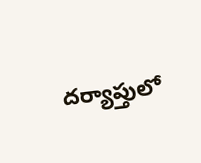దర్యాప్తులో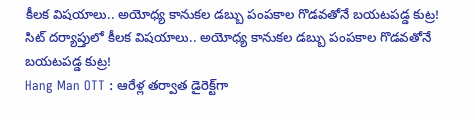కీలక విషయాలు.. అయోధ్య కానుకల డబ్బు పంపకాల గొడవతోనే బయటపడ్డ కుట్ర!
సిట్ దర్యాప్తులో కీలక విషయాలు.. అయోధ్య కానుకల డబ్బు పంపకాల గొడవతోనే బయటపడ్డ కుట్ర!
Hang Man OTT : ఆరేళ్ల తర్వాత డైరెక్ట్‌గా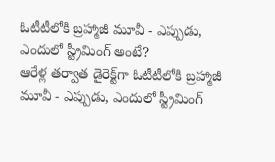ఓటీటీలోకి బ్రహ్మాజీ మూవీ - ఎప్పుడు, ఎందులో స్ట్రీమింగ్ అంటే?
ఆరేళ్ల తర్వాత డైరెక్ట్‌గా ఓటీటీలోకి బ్రహ్మాజీ మూవీ - ఎప్పుడు, ఎందులో స్ట్రీమింగ్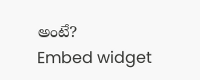అంటే?
Embed widget